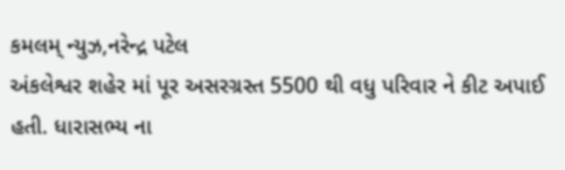કમલમ્ ન્યુઝ,નરેન્દ્ર પટેલ
અંકલેશ્વર શહેર માં પૂર અસરગ્રસ્ત 5500 થી વધુ પરિવાર ને કીટ અપાઈ હતી. ધારાસભ્ય ના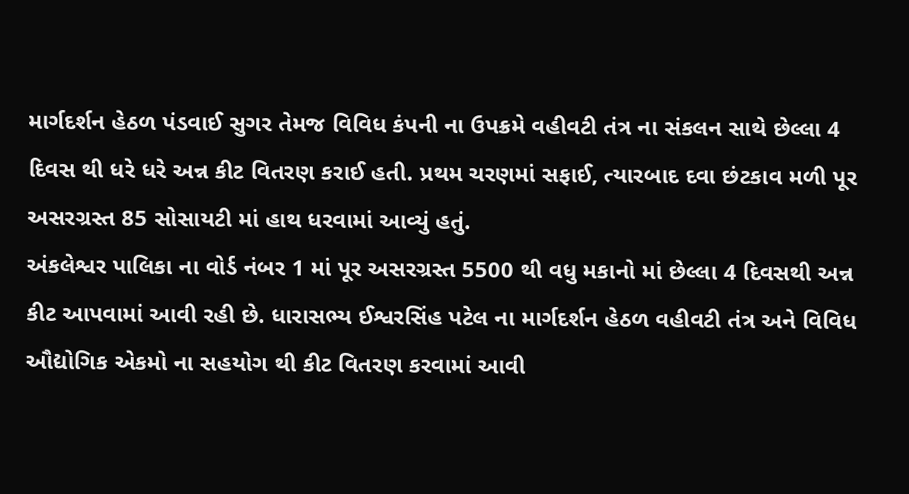માર્ગદર્શન હેઠળ પંડવાઈ સુગર તેમજ વિવિધ કંપની ના ઉપક્રમે વહીવટી તંત્ર ના સંકલન સાથે છેલ્લા 4 દિવસ થી ધરે ધરે અન્ન કીટ વિતરણ કરાઈ હતી. પ્રથમ ચરણમાં સફાઈ, ત્યારબાદ દવા છંટકાવ મળી પૂર અસરગ્રસ્ત 85 સોસાયટી માં હાથ ધરવામાં આવ્યું હતું.
અંકલેશ્વર પાલિકા ના વોર્ડ નંબર 1 માં પૂર અસરગ્રસ્ત 5500 થી વધુ મકાનો માં છેલ્લા 4 દિવસથી અન્ન કીટ આપવામાં આવી રહી છે. ધારાસભ્ય ઈશ્વરસિંહ પટેલ ના માર્ગદર્શન હેઠળ વહીવટી તંત્ર અને વિવિધ ઔદ્યોગિક એકમો ના સહયોગ થી કીટ વિતરણ કરવામાં આવી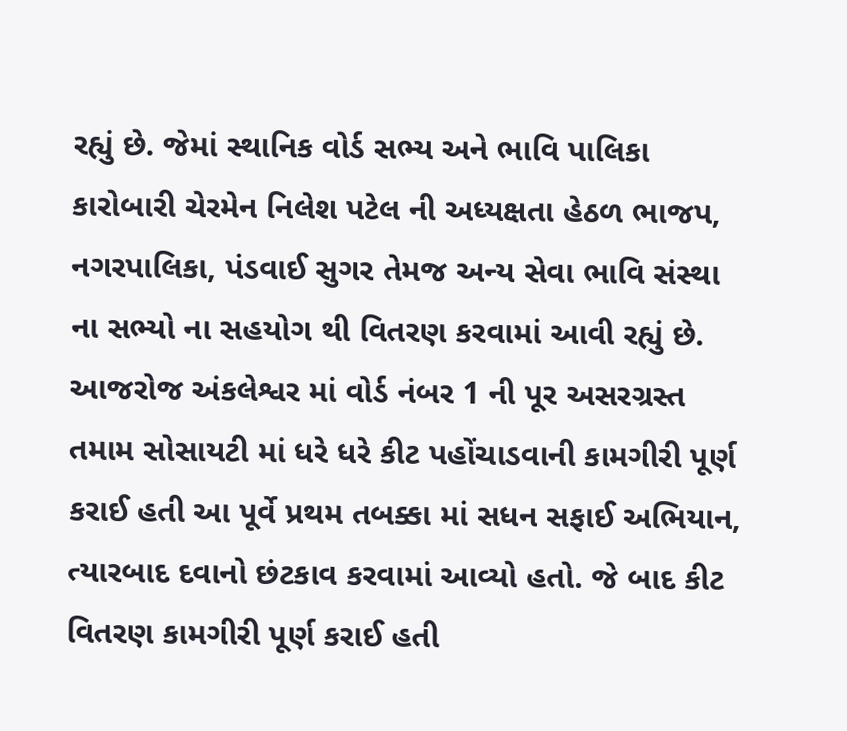રહ્યું છે. જેમાં સ્થાનિક વોર્ડ સભ્ય અને ભાવિ પાલિકા કારોબારી ચેરમેન નિલેશ પટેલ ની અધ્યક્ષતા હેઠળ ભાજપ, નગરપાલિકા, પંડવાઈ સુગર તેમજ અન્ય સેવા ભાવિ સંસ્થા ના સભ્યો ના સહયોગ થી વિતરણ કરવામાં આવી રહ્યું છે. આજરોજ અંકલેશ્વર માં વોર્ડ નંબર 1 ની પૂર અસરગ્રસ્ત તમામ સોસાયટી માં ધરે ધરે કીટ પહોંચાડવાની કામગીરી પૂર્ણ કરાઈ હતી આ પૂર્વે પ્રથમ તબક્કા માં સધન સફાઈ અભિયાન, ત્યારબાદ દવાનો છંટકાવ કરવામાં આવ્યો હતો. જે બાદ કીટ વિતરણ કામગીરી પૂર્ણ કરાઈ હતી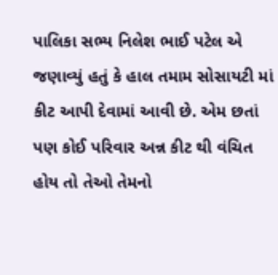પાલિકા સભ્ય નિલેશ ભાઈ પટેલ એ જણાવ્યું હતું કે હાલ તમામ સોસાયટી માં કીટ આપી દેવામાં આવી છે. એમ છતાં પણ કોઈ પરિવાર અન્ન કીટ થી વંચિત હોય તો તેઓ તેમનો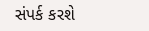સંપર્ક કરશે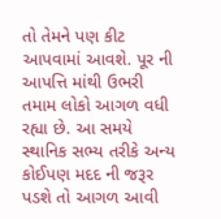તો તેમને પણ કીટ આપવામાં આવશે. પૂર ની આપત્તિ માંથી ઉભરી તમામ લોકો આગળ વધી રહ્યા છે. આ સમયે સ્થાનિક સભ્ય તરીકે અન્ય કોઈપણ મદદ ની જરૂર પડશે તો આગળ આવી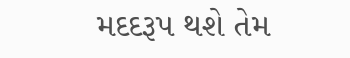મદદરૂપ થશે તેમ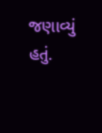જણાવ્યું હતું.